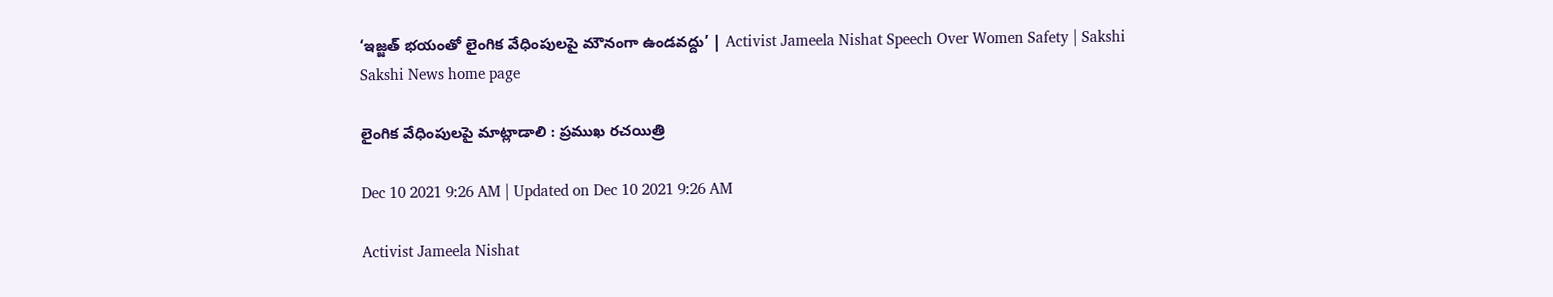‘ఇజ్జత్‌ భయంతో లైంగిక వేధింపులపై మౌనంగా ఉండవద్దు’ | Activist Jameela Nishat Speech Over Women Safety | Sakshi
Sakshi News home page

లైంగిక వేధింపులపై మాట్లాడాలి : ప్రముఖ రచయిత్రి

Dec 10 2021 9:26 AM | Updated on Dec 10 2021 9:26 AM

Activist Jameela Nishat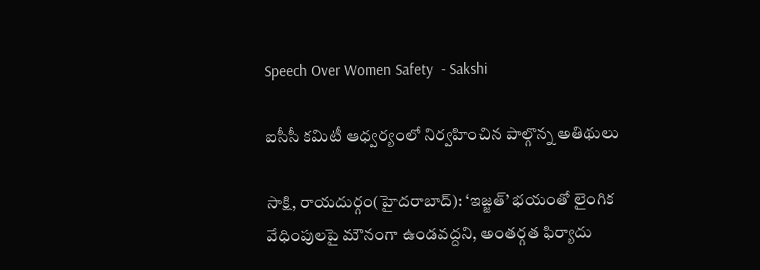Speech Over Women Safety  - Sakshi

ఐసీసీ కమిటీ ఆధ్వర్యంలో నిర్వహించిన పాల్గొన్న అతిథులు

సాక్షి, రాయదుర్గం(హైదరాబాద్‌): ‘ఇజ్జత్‌’ భయంతో లైంగిక వేధింపులపై మౌనంగా ఉండవద్దని, అంతర్గత ఫిర్యాదు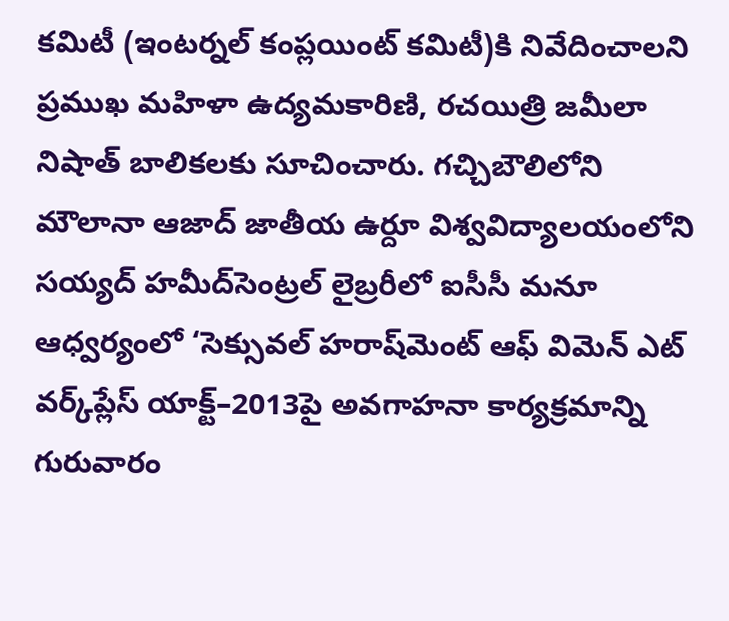కమిటీ (ఇంటర్నల్‌ కంప్లయింట్‌ కమిటీ)కి నివేదించాలని ప్రముఖ మహిళా ఉద్యమకారిణి, రచయిత్రి జమీలా నిషాత్‌ బాలికలకు సూచించారు. గచ్చిబౌలిలోని మౌలానా ఆజాద్‌ జాతీయ ఉర్దూ విశ్వవిద్యాలయంలోని సయ్యద్‌ హమీద్‌సెంట్రల్‌ లైబ్రరీలో ఐసీసీ మనూ ఆధ్వర్యంలో ‘సెక్సువల్‌ హరాష్‌మెంట్‌ ఆఫ్‌ విమెన్‌ ఎట్‌ వర్క్‌ప్లేస్‌ యాక్ట్‌–2013పై అవగాహనా కార్యక్రమాన్ని గురువారం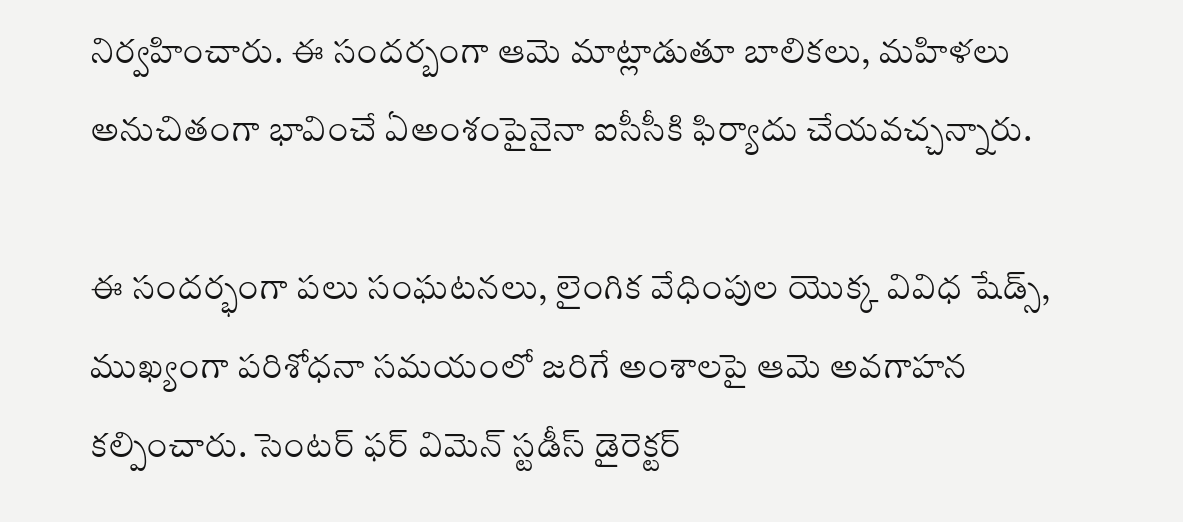నిర్వహించారు. ఈ సందర్బంగా ఆమె మాట్లాడుతూ బాలికలు, మహిళలు అనుచితంగా భావించే ఏఅంశంపైనైనా ఐసీసీకి ఫిర్యాదు చేయవచ్చన్నారు.

ఈ సందర్భంగా పలు సంఘటనలు, లైంగిక వేధింపుల యొక్క వివిధ షేడ్స్, ముఖ్యంగా పరిశోధనా సమయంలో జరిగే అంశాలపై ఆమె అవగాహన కల్పించారు. సెంటర్‌ ఫర్‌ విమెన్‌ స్టడీస్‌ డైరెక్టర్‌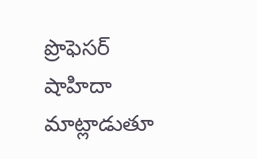ప్రొఫెసర్‌ షాహిదా మాట్లాడుతూ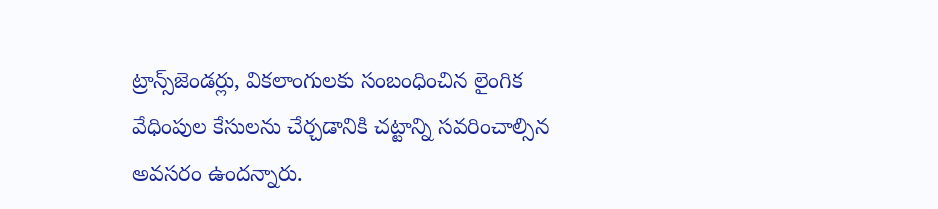ట్రాన్స్‌జెండర్లు, వికలాంగులకు సంబంధించిన లైంగిక వేధింపుల కేసులను చేర్చడానికి చట్టాన్ని సవరించాల్సిన అవసరం ఉందన్నారు.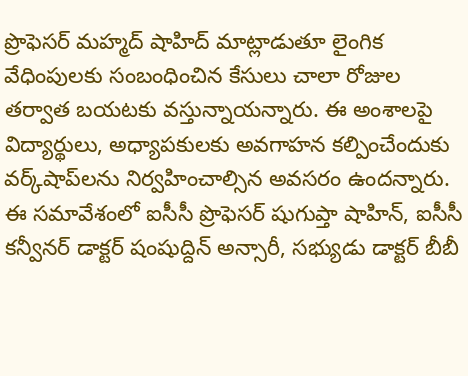ప్రొఫెసర్‌ మహ్మద్‌ షాహిద్‌ మాట్లాడుతూ లైంగిక వేధింపులకు సంబంధించిన కేసులు చాలా రోజుల తర్వాత బయటకు వస్తున్నాయన్నారు. ఈ అంశాలపై విద్యార్థులు, అధ్యాపకులకు అవగాహన కల్పించేందుకు వర్క్‌షాప్‌లను నిర్వహించాల్సిన అవసరం ఉందన్నారు. ఈ సమావేశంలో ఐసీసీ ప్రొఫెసర్‌ షుగుప్తా షాహిన్, ఐసీసీ కన్వీనర్‌ డాక్టర్‌ షంషుద్దిన్‌ అన్సారీ, సభ్యుడు డాక్టర్‌ బీబీ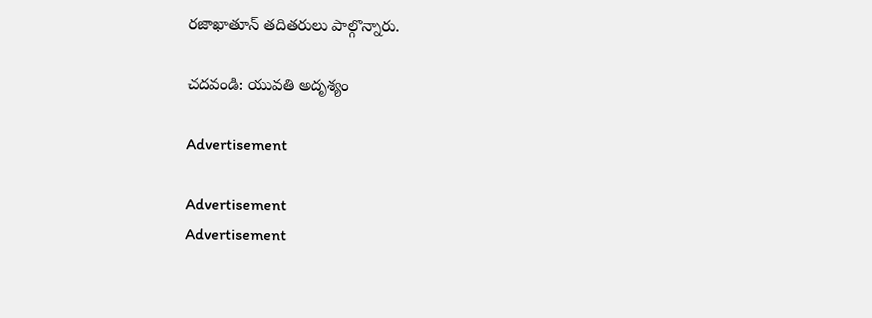రజాఖాతూన్‌ తదితరులు పాల్గొన్నారు.

చదవండి: యువతి అదృశ్యం

Advertisement

Advertisement
Advertisement